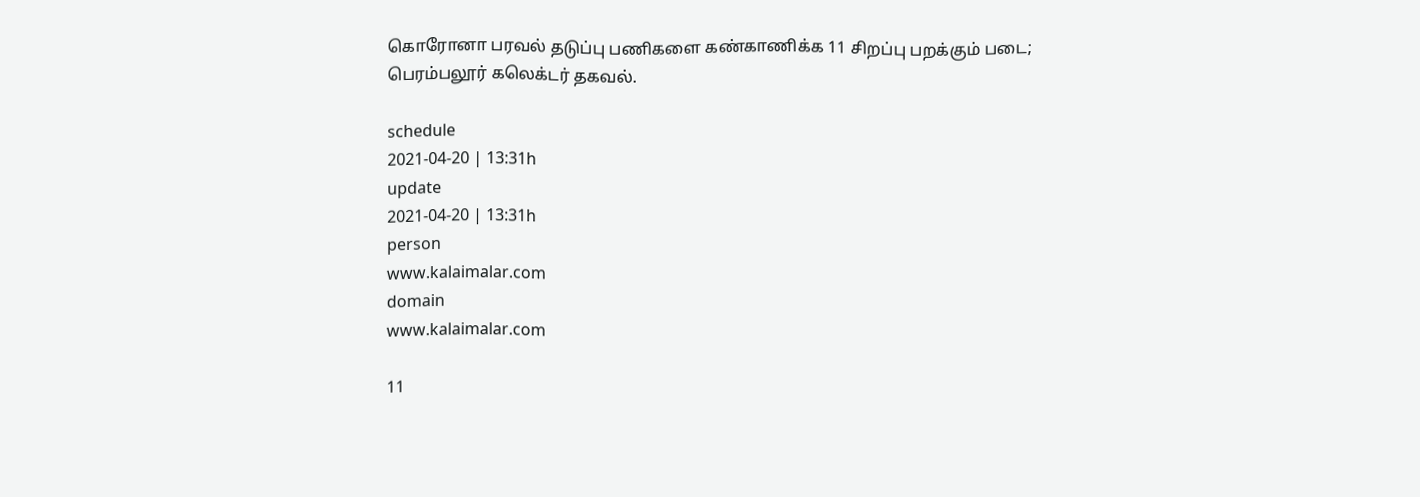கொரோனா பரவல் தடுப்பு பணிகளை கண்காணிக்க 11 சிறப்பு பறக்கும் படை; பெரம்பலூர் கலெக்டர் தகவல்.

schedule
2021-04-20 | 13:31h
update
2021-04-20 | 13:31h
person
www.kalaimalar.com
domain
www.kalaimalar.com

11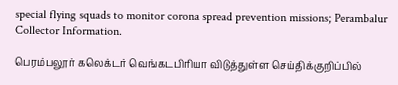special flying squads to monitor corona spread prevention missions; Perambalur Collector Information.

பெரம்பலூர் கலெக்டர் வெங்கடபிரியா விடுத்துள்ள செய்திக்குறிப்பில்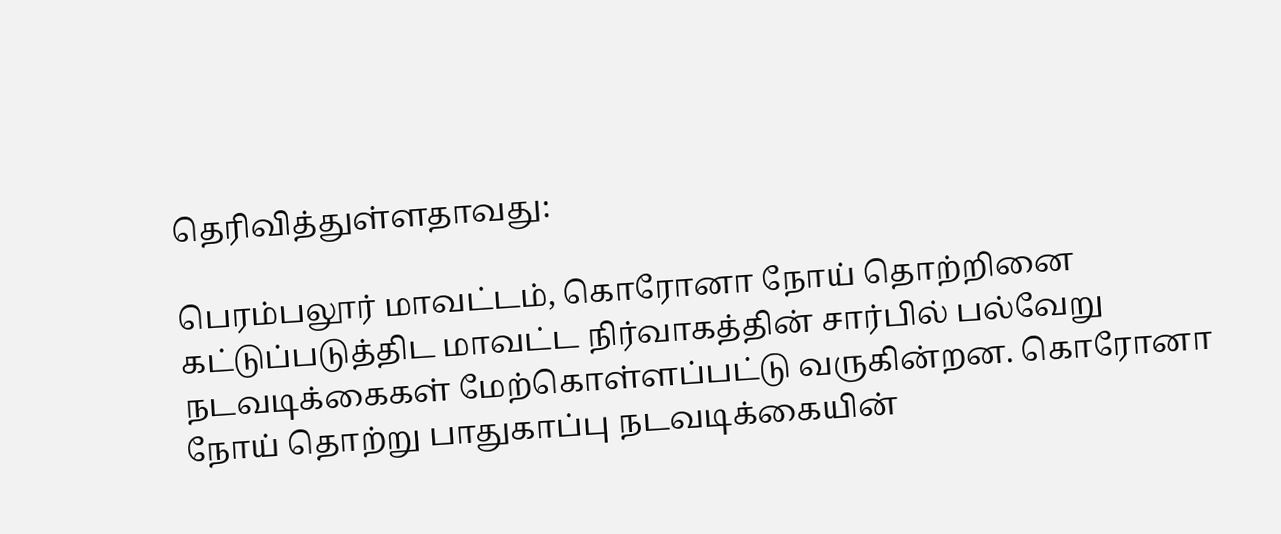தெரிவித்துள்ளதாவது:

பெரம்பலூர் மாவட்டம், கொரோனா நோய் தொற்றினை கட்டுப்படுத்திட மாவட்ட நிர்வாகத்தின் சார்பில் பல்வேறு நடவடிக்கைகள் மேற்கொள்ளப்பட்டு வருகின்றன. கொரோனா நோய் தொற்று பாதுகாப்பு நடவடிக்கையின்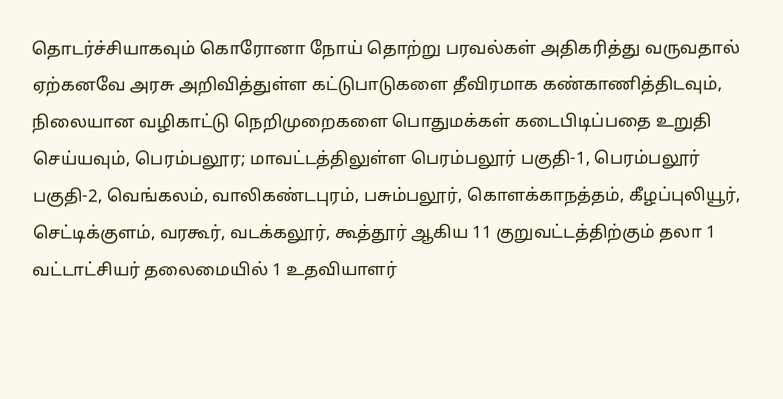தொடர்ச்சியாகவும் கொரோனா நோய் தொற்று பரவல்கள் அதிகரித்து வருவதால் ஏற்கனவே அரசு அறிவித்துள்ள கட்டுபாடுகளை தீவிரமாக கண்காணித்திடவும், நிலையான வழிகாட்டு நெறிமுறைகளை பொதுமக்கள் கடைபிடிப்பதை உறுதி செய்யவும், பெரம்பலூர; மாவட்டத்திலுள்ள பெரம்பலூர் பகுதி-1, பெரம்பலூர் பகுதி-2, வெங்கலம், வாலிகண்டபுரம், பசும்பலூர், கொளக்காநத்தம், கீழப்புலியூர், செட்டிக்குளம், வரகூர், வடக்கலூர், கூத்தூர் ஆகிய 11 குறுவட்டத்திற்கும் தலா 1 வட்டாட்சியர் தலைமையில் 1 உதவியாளர்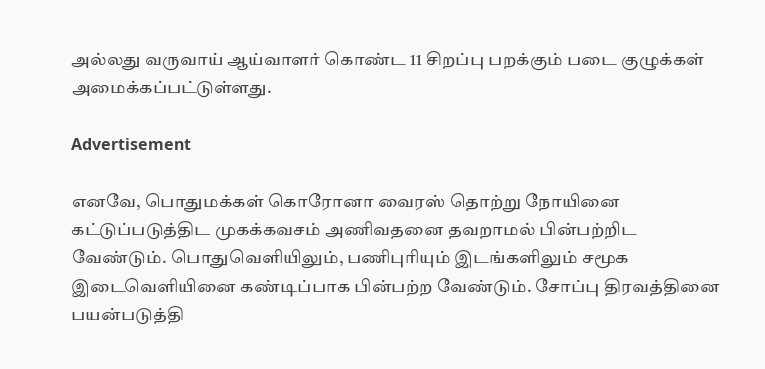அல்லது வருவாய் ஆய்வாளர் கொண்ட 11 சிறப்பு பறக்கும் படை குழுக்கள் அமைக்கப்பட்டுள்ளது.

Advertisement

எனவே, பொதுமக்கள் கொரோனா வைரஸ் தொற்று நோயினை கட்டுப்படுத்திட முகக்கவசம் அணிவதனை தவறாமல் பின்பற்றிட வேண்டும். பொதுவெளியிலும், பணிபுரியும் இடங்களிலும் சமூக இடைவெளியினை கண்டிப்பாக பின்பற்ற வேண்டும். சோப்பு திரவத்தினை பயன்படுத்தி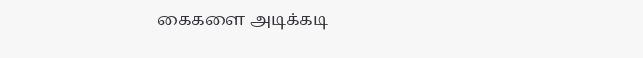கைகளை அடிக்கடி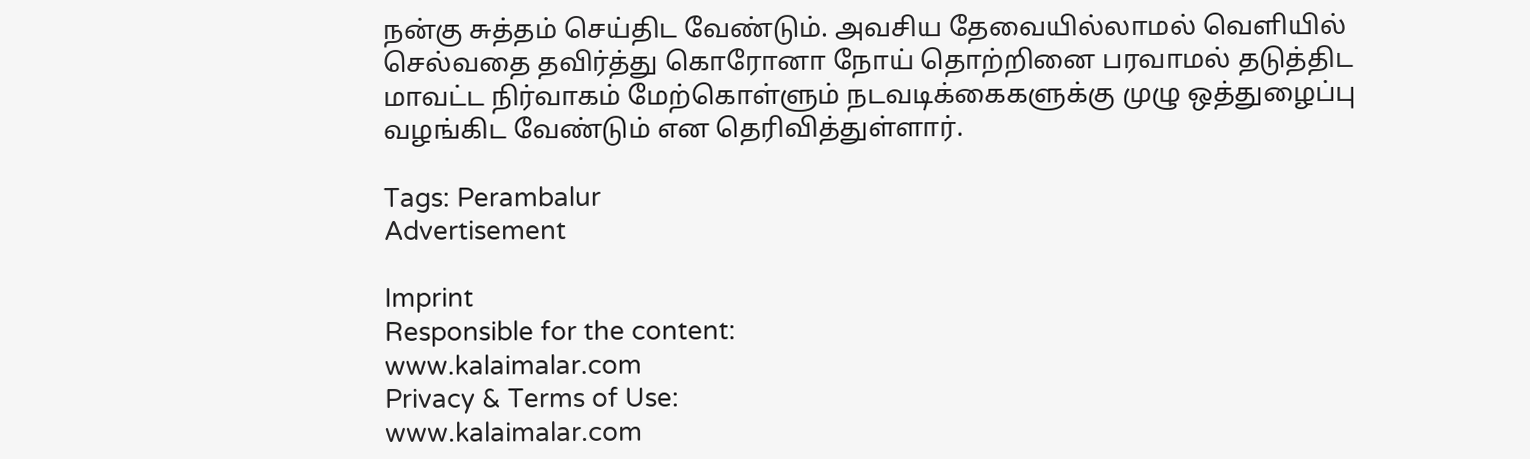நன்கு சுத்தம் செய்திட வேண்டும். அவசிய தேவையில்லாமல் வெளியில் செல்வதை தவிர்த்து கொரோனா நோய் தொற்றினை பரவாமல் தடுத்திட மாவட்ட நிர்வாகம் மேற்கொள்ளும் நடவடிக்கைகளுக்கு முழு ஒத்துழைப்பு வழங்கிட வேண்டும் என தெரிவித்துள்ளார்.

Tags: Perambalur
Advertisement

Imprint
Responsible for the content:
www.kalaimalar.com
Privacy & Terms of Use:
www.kalaimalar.com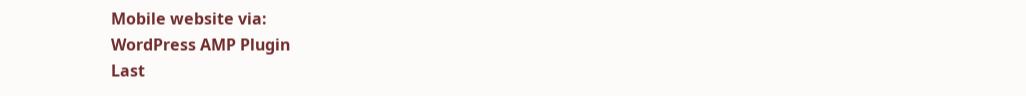Mobile website via:
WordPress AMP Plugin
Last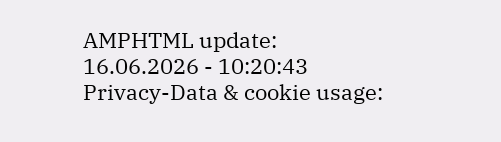AMPHTML update:
16.06.2026 - 10:20:43
Privacy-Data & cookie usage: